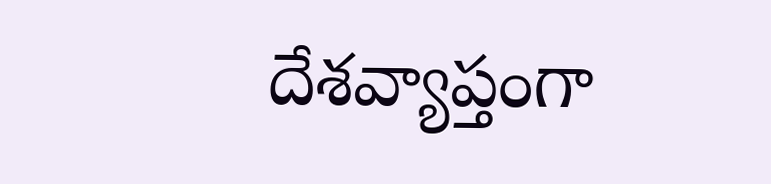దేశవ్యాప్తంగా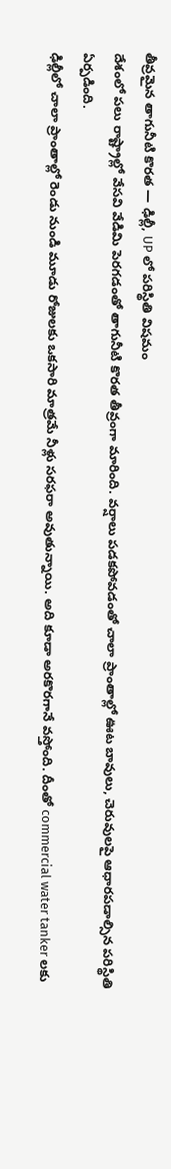తీవ్రమైన తాగునీటి కొరత — ఢిల్లీ, UP లో పరిస్థితి విషమం
దేశంలో పలు రాష్ట్రాల్లో వేసవి వేడిమి పెరగడంతో తాగునీటి కొరత తీవ్రంగా మారింది. వర్షాలు పడకపోవడంతో చాలా ప్రాంతాల్లో ఊట బావులు, చెరువులపై ఆధారపడాల్సిన పరిస్థితి ఏర్పడింది.
ఢిల్లీలో చాలా ప్రాంతాల్లో రెండు నుండి మూడు రోజులకు ఒకసారి మాత్రమే నీళ్లు సరఫరా అవుతున్నాయి. అది కూడా అరకొరగానే వస్తోంది. దీంతో commercial water tanker లకు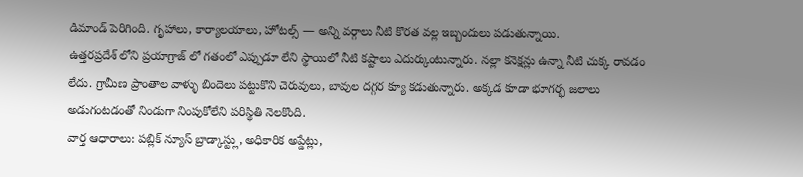డిమాండ్ పెరిగింది. గృహాలు, కార్యాలయాలు, హోటల్స్ — అన్ని వర్గాలు నీటి కొరత వల్ల ఇబ్బందులు పడుతున్నాయి.
ఉత్తరప్రదేశ్ లోని ప్రయాగ్రాజ్ లో గతంలో ఎప్పుడూ లేని స్థాయిలో నీటి కష్టాలు ఎదుర్కుంటున్నారు. నల్లా కనెక్షన్లు ఉన్నా నీటి చుక్క రావడం లేదు. గ్రామీణ ప్రాంతాల వాళ్ళు బిందెలు పట్టుకొని చెరువులు, బావుల దగ్గర క్యూ కడుతున్నారు. అక్కడ కూడా భూగర్భ జలాలు అడుగంటడంతో నిండుగా నింపుకోలేని పరిస్థితి నెలకొంది.
వార్త ఆధారాలు: పబ్లిక్ న్యూస్ బ్రాడ్కాస్ట్లు, అధికారిక అప్డేట్లు,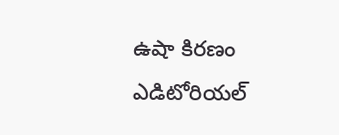ఉషా కిరణం ఎడిటోరియల్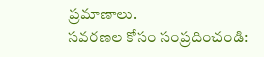ప్రమాణాలు.
సవరణల కోసం సంప్రదించండి: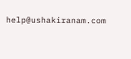help@ushakiranam.com